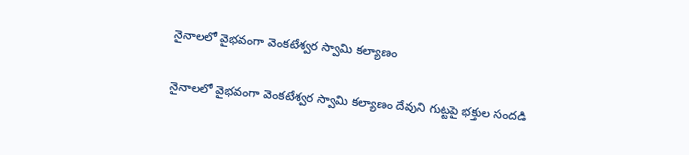నైనాలలో వైభవంగా వెంకటేశ్వర స్వామి కల్యాణం

నైనాలలో వైభవంగా వెంకటేశ్వర స్వామి కల్యాణం దేవుని గుట్టపై భక్తుల సందడి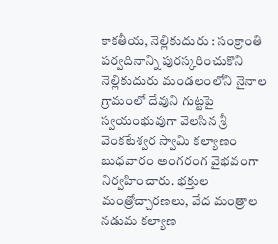కాకతీయ, నెల్లికుదురు : సంక్రాంతి పర్వదినాన్ని పురస్కరించుకొని నెల్లికుదురు మండలంలోని నైనాల గ్రామంలో దేవుని గుట్టపై స్వయంభువుగా వెలసిన శ్రీ వెంకటేశ్వర స్వామి కల్యాణం బుధవారం అంగరంగ వైభవంగా నిర్వహించారు. భక్తుల మంత్రోచ్చారణలు, వేద మంత్రాల నడుమ కల్యాణ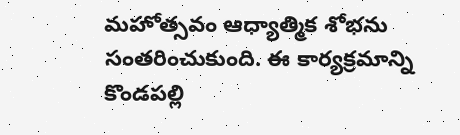మహోత్సవం ఆధ్యాత్మిక శోభను సంతరించుకుంది. ఈ కార్యక్రమాన్ని కొండపల్లి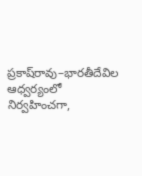ప్రకాష్‌రావు–భారతీదేవిల ఆధ్వర్యంలో నిర్వహించగా,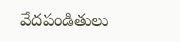వేదపండితులు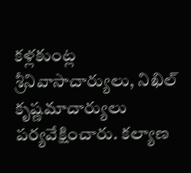కళ్లకుంట్ల శ్రీనివాసాచార్యులు, నిఖిల్ కృష్ణమాచార్యులు పర్యవేక్షించారు. కల్యాణ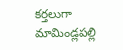కర్తలుగా మామిండ్లపల్లి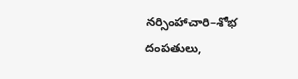నర్సింహాచారి–శోభ దంపతులు,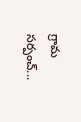గ్రామ సర్పంచ్...